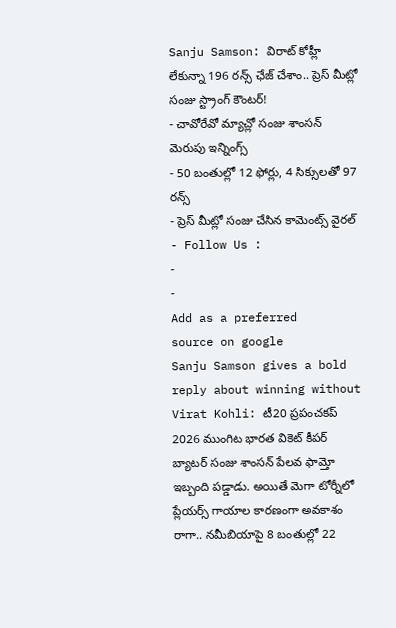Sanju Samson: విరాట్ కోహ్లీ లేకున్నా 196 రన్స్ ఛేజ్ చేశాం.. ప్రెస్ మీట్లో సంజు స్ట్రాంగ్ కౌంటర్!
- చావోరేవో మ్యాచ్లో సంజు శాంసన్ మెరుపు ఇన్నింగ్స్
- 50 బంతుల్లో 12 ఫోర్లు, 4 సిక్సులతో 97 రన్స్
- ప్రెస్ మీట్లో సంజు చేసిన కామెంట్స్ వైరల్
- Follow Us :
-
-
Add as a preferred
source on google
Sanju Samson gives a bold reply about winning without Virat Kohli: టీ20 ప్రపంచకప్ 2026 ముంగిట భారత వికెట్ కీపర్ బ్యాటర్ సంజు శాంసన్ పేలవ ఫామ్తో ఇబ్బంది పడ్డాడు. అయితే మెగా టోర్నీలో ప్లేయర్స్ గాయాల కారణంగా అవకాశం రాగా.. నమీబియాపై 8 బంతుల్లో 22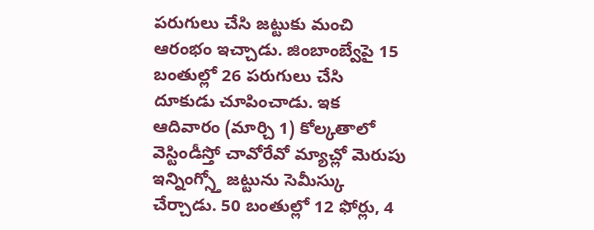పరుగులు చేసి జట్టుకు మంచి ఆరంభం ఇచ్చాడు. జింబాంబ్వేపై 15 బంతుల్లో 26 పరుగులు చేసి దూకుడు చూపించాడు. ఇక ఆదివారం (మార్చి 1) కోల్కతాలో వెస్టిండీస్తో చావోరేవో మ్యాచ్లో మెరుపు ఇన్నింగ్స్తో జట్టును సెమీస్కు చేర్చాడు. 50 బంతుల్లో 12 ఫోర్లు, 4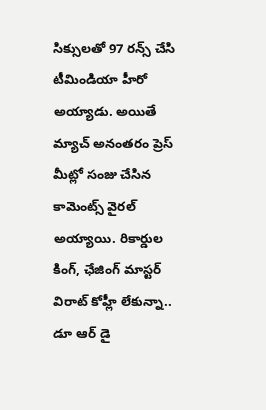సిక్సులతో 97 రన్స్ చేసి టీమిండియా హీరో అయ్యాడు. అయితే మ్యాచ్ అనంతరం ప్రెస్ మీట్లో సంజు చేసిన కామెంట్స్ వైరల్ అయ్యాయి. రికార్డుల కింగ్, ఛేజింగ్ మాస్టర్ విరాట్ కోహ్లీ లేకున్నా.. డూ ఆర్ డై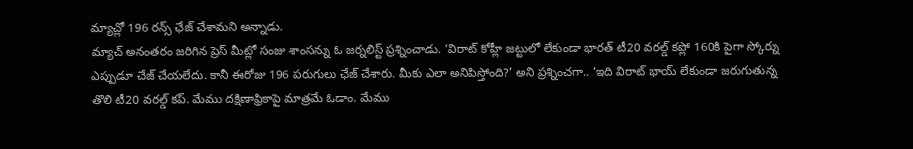మ్యాచ్లో 196 రన్స్ ఛేజ్ చేశామని అన్నాడు.
మ్యాచ్ అనంతరం జరిగిన ప్రెస్ మీట్లో సంజు శాంసన్ను ఓ జర్నలిస్ట్ ప్రశ్నించాడు. ‘విరాట్ కోహ్లీ జట్టులో లేకుండా భారత్ టీ20 వరల్డ్ కప్లో 160కి పైగా స్కోర్ను ఎప్పుడూ చేజ్ చేయలేదు. కానీ ఈరోజు 196 పరుగులు ఛేజ్ చేశారు. మీకు ఎలా అనిపిస్తోంది?’ అని ప్రశ్నించగా.. ‘ఇది విరాట్ భాయ్ లేకుండా జరుగుతున్న తొలి టీ20 వరల్డ్ కప్. మేము దక్షిణాఫ్రికాపై మాత్రమే ఓడాం. మేము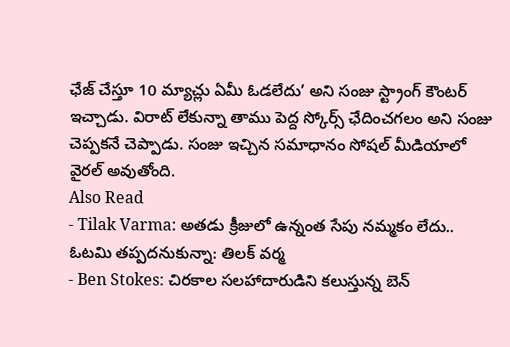ఛేజ్ చేస్తూ 10 మ్యాచ్లు ఏమీ ఓడలేదు’ అని సంజు స్ట్రాంగ్ కౌంటర్ ఇచ్చాడు. విరాట్ లేకున్నా తాము పెద్ద స్కోర్స్ ఛేదించగలం అని సంజు చెప్పకనే చెప్పాడు. సంజు ఇచ్చిన సమాధానం సోషల్ మీడియాలో వైరల్ అవుతోంది.
Also Read
- Tilak Varma: అతడు క్రీజులో ఉన్నంత సేపు నమ్మకం లేదు.. ఓటమి తప్పదనుకున్నా: తిలక్ వర్మ
- Ben Stokes: చిరకాల సలహాదారుడిని కలుస్తున్న బెన్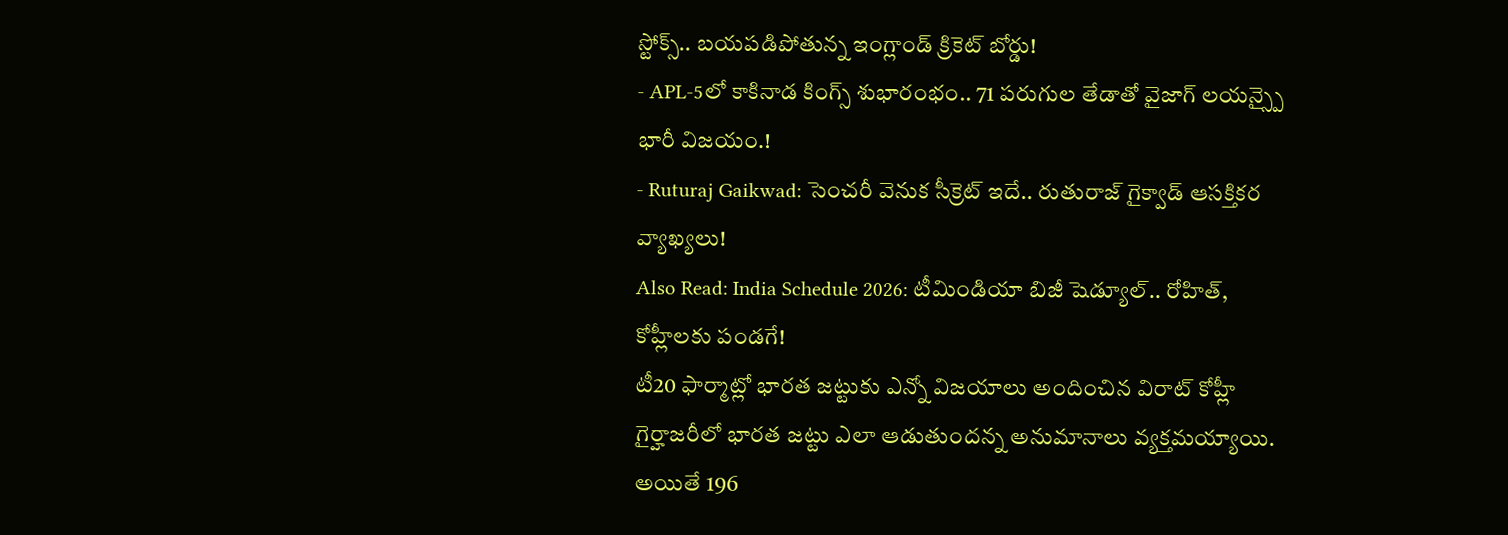స్టోక్స్.. బయపడిపోతున్న ఇంగ్లాండ్ క్రికెట్ బోర్డు!
- APL-5లో కాకినాడ కింగ్స్ శుభారంభం.. 71 పరుగుల తేడాతో వైజాగ్ లయన్స్పై భారీ విజయం.!
- Ruturaj Gaikwad: సెంచరీ వెనుక సీక్రెట్ ఇదే.. రుతురాజ్ గైక్వాడ్ ఆసక్తికర వ్యాఖ్యలు!
Also Read: India Schedule 2026: టీమిండియా బిజీ షెడ్యూల్.. రోహిత్, కోహ్లీలకు పండగే!
టీ20 ఫార్మాట్లో భారత జట్టుకు ఎన్నో విజయాలు అందించిన విరాట్ కోహ్లీ గైర్హాజరీలో భారత జట్టు ఎలా ఆడుతుందన్న అనుమానాలు వ్యక్తమయ్యాయి. అయితే 196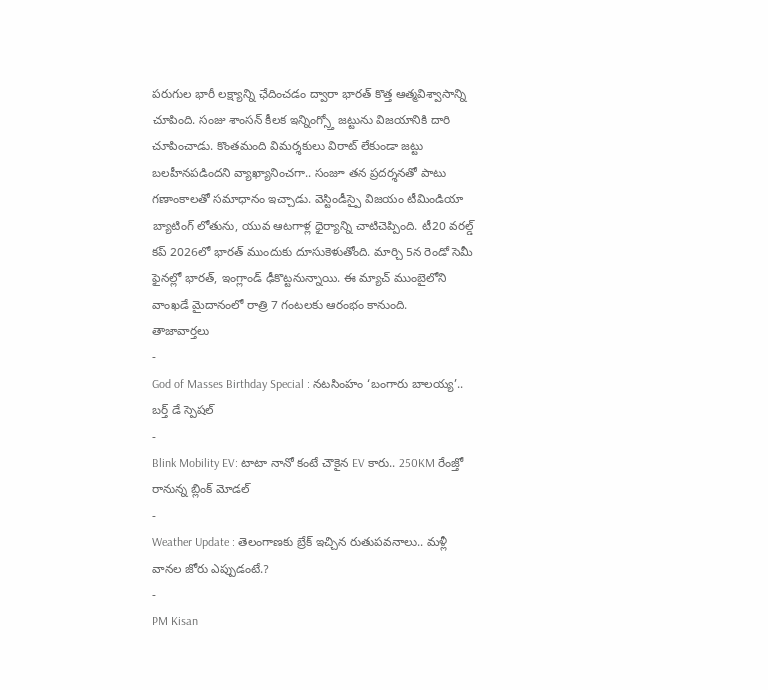పరుగుల భారీ లక్ష్యాన్ని ఛేదించడం ద్వారా భారత్ కొత్త ఆత్మవిశ్వాసాన్ని చూపింది. సంజు శాంసన్ కీలక ఇన్నింగ్స్తో జట్టును విజయానికి దారి చూపించాడు. కొంతమంది విమర్శకులు విరాట్ లేకుండా జట్టు బలహీనపడిందని వ్యాఖ్యానించగా.. సంజూ తన ప్రదర్శనతో పాటు గణాంకాలతో సమాధానం ఇచ్చాడు. వెస్టిండీస్పై విజయం టీమిండియా బ్యాటింగ్ లోతును, యువ ఆటగాళ్ల ధైర్యాన్ని చాటిచెప్పింది. టీ20 వరల్డ్ కప్ 2026లో భారత్ ముందుకు దూసుకెళుతోంది. మార్చి 5న రెండో సెమీ ఫైనల్లో భారత్, ఇంగ్లాండ్ ఢీకొట్టనున్నాయి. ఈ మ్యాచ్ ముంబైలోని వాంఖడే మైదానంలో రాత్రి 7 గంటలకు ఆరంభం కానుంది.
తాజావార్తలు
-
God of Masses Birthday Special : నటసింహం ‘బంగారు బాలయ్య’.. బర్త్ డే స్పెషల్
-
Blink Mobility EV: టాటా నానో కంటే చౌకైన EV కారు.. 250KM రేంజ్తో రానున్న బ్లింక్ మోడల్
-
Weather Update : తెలంగాణకు బ్రేక్ ఇచ్చిన రుతుపవనాలు.. మళ్లీ వానల జోరు ఎప్పుడంటే.?
-
PM Kisan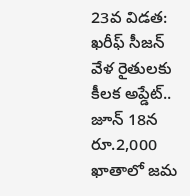23వ విడత: ఖరీఫ్ సీజన్ వేళ రైతులకు కీలక అప్డేట్.. జూన్ 18న రూ.2,000 ఖాతాలో జమ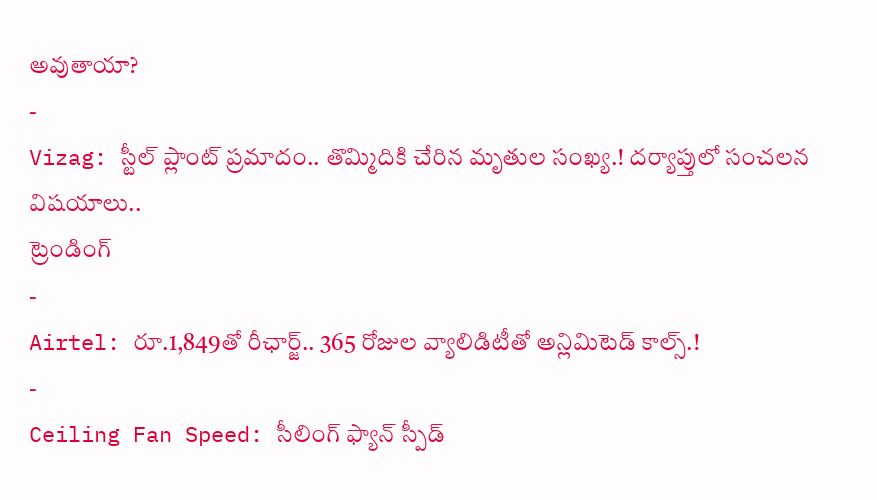అవుతాయా?
-
Vizag: స్టీల్ ప్లాంట్ ప్రమాదం.. తొమ్మిదికి చేరిన మృతుల సంఖ్య.! దర్యాప్తులో సంచలన విషయాలు..
ట్రెండింగ్
-
Airtel: రూ.1,849తో రీఛార్జ్.. 365 రోజుల వ్యాలిడిటీతో అన్లిమిటెడ్ కాల్స్.!
-
Ceiling Fan Speed: సీలింగ్ ఫ్యాన్ స్పీడ్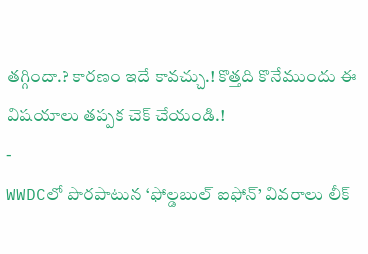తగ్గిందా.? కారణం ఇదే కావచ్చు.! కొత్తది కొనేముందు ఈ విషయాలు తప్పక చెక్ చేయండి.!
-
WWDCలో పొరపాటున ‘ఫోల్డబుల్ ఐఫోన్’ వివరాలు లీక్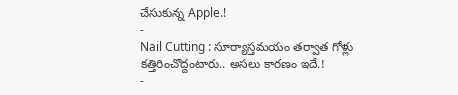చేసుకున్న Apple.!
-
Nail Cutting : సూర్యాస్తమయం తర్వాత గోళ్లు కత్తిరించొద్దంటారు.. అసలు కారణం ఇదే.!
-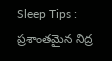Sleep Tips : ప్రశాంతమైన నిద్ర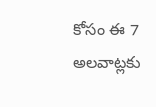కోసం ఈ 7 అలవాట్లకు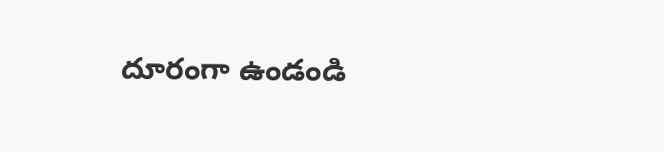దూరంగా ఉండండి